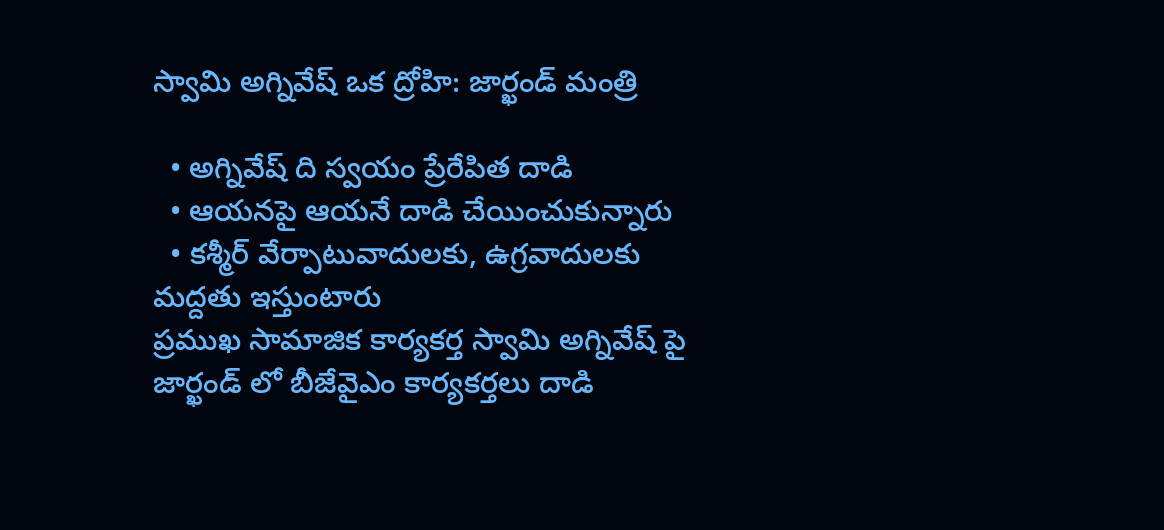స్వామి అగ్నివేష్ ఒక ద్రోహి: జార్ఖండ్ మంత్రి

  • అగ్నివేష్ ది స్వయం ప్రేరేపిత దాడి
  • ఆయనపై ఆయనే దాడి చేయించుకున్నారు
  • కశ్మీర్ వేర్పాటువాదులకు, ఉగ్రవాదులకు మద్దతు ఇస్తుంటారు
ప్రముఖ సామాజిక కార్యకర్త స్వామి అగ్నివేష్ పై జార్ఖండ్ లో బీజేవైఎం కార్యకర్తలు దాడి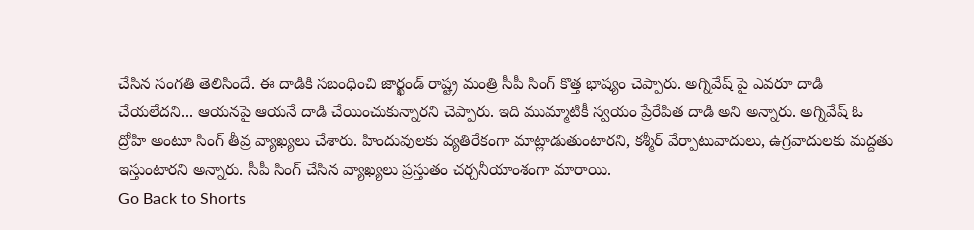చేసిన సంగతి తెలిసిందే. ఈ దాడికి సబంధించి జార్ఖండ్ రాష్ట్ర మంత్రి సీపీ సింగ్ కొత్త భాష్యం చెప్పారు. అగ్నివేష్ పై ఎవరూ దాడి చేయలేదని... ఆయనపై ఆయనే దాడి చేయించుకున్నారని చెప్పారు. ఇది ముమ్మాటికీ స్వయం ప్రేరేపిత దాడి అని అన్నారు. అగ్నివేష్ ఓ ద్రోహి అంటూ సింగ్ తీవ్ర వ్యాఖ్యలు చేశారు. హిందువులకు వ్యతిరేకంగా మాట్లాడుతుంటారని, కశ్మీర్ వేర్పాటువాదులు, ఉగ్రవాదులకు మద్దతు ఇస్తుంటారని అన్నారు. సీపీ సింగ్ చేసిన వ్యాఖ్యలు ప్రస్తుతం చర్చనీయాంశంగా మారాయి.
Go Back to Shorts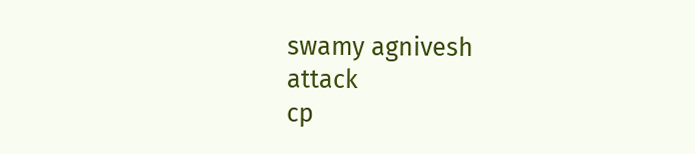swamy agnivesh
attack
cp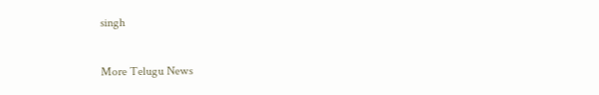singh

More Telugu News